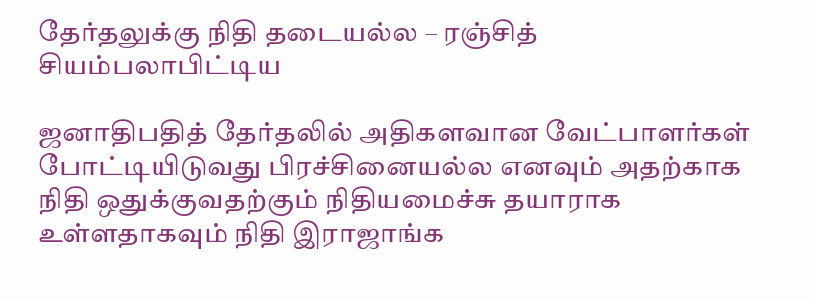தேர்தலுக்கு நிதி தடையல்ல – ரஞ்சித் சியம்பலாபிட்டிய

ஜனாதிபதித் தேர்தலில் அதிகளவான வேட்பாளர்கள் போட்டியிடுவது பிரச்சினையல்ல எனவும் அதற்காக நிதி ஒதுக்குவதற்கும் நிதியமைச்சு தயாராக உள்ளதாகவும் நிதி இராஜாங்க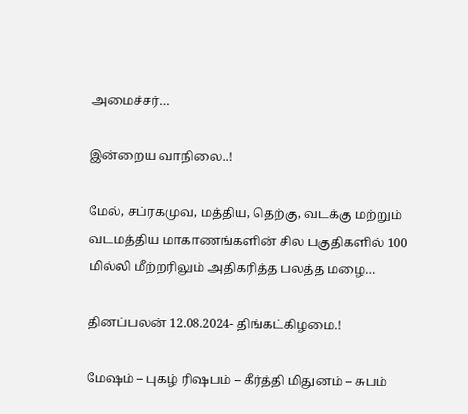அமைச்சர்…

இன்றைய வாநிலை..!

மேல், சப்ரகமுவ, மத்திய, தெற்கு, வடக்கு மற்றும் வடமத்திய மாகாணங்களின் சில பகுதிகளில் 100 மில்லி மீற்றரிலும் அதிகரித்த பலத்த மழை…

தினப்பலன் 12.08.2024- திங்கட்கிழமை.!

மேஷம் – புகழ் ரிஷபம் – கீர்த்தி மிதுனம் – சுபம்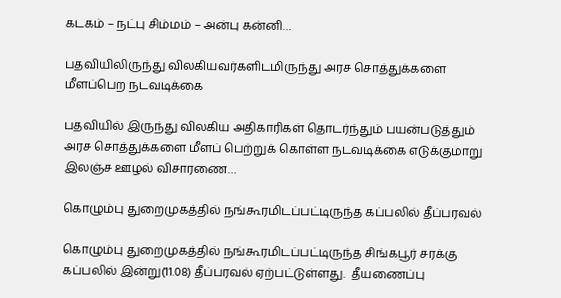கடகம் – நட்பு சிம்மம் – அன்பு கன்னி…

பதவியிலிருந்து விலகியவர்களிடமிருந்து அரச சொத்துக்களை மீளப்பெற நடவடிக்கை

பதவியில் இருந்து விலகிய அதிகாரிகள் தொடர்ந்தும் பயன்படுத்தும் அரச சொத்துக்களை மீளப் பெற்றுக் கொள்ள நடவடிக்கை எடுக்குமாறு இலஞ்ச ஊழல் விசாரணை…

கொழும்பு துறைமுகத்தில் நங்கூரமிடப்பட்டிருந்த கப்பலில் தீப்பரவல்

கொழும்பு துறைமுகத்தில் நங்கூரமிடப்பட்டிருந்த சிங்கபூர் சரக்கு கப்பலில் இன்று(11.08) தீப்பரவல் ஏற்பட்டுள்ளது.  தீயணைப்பு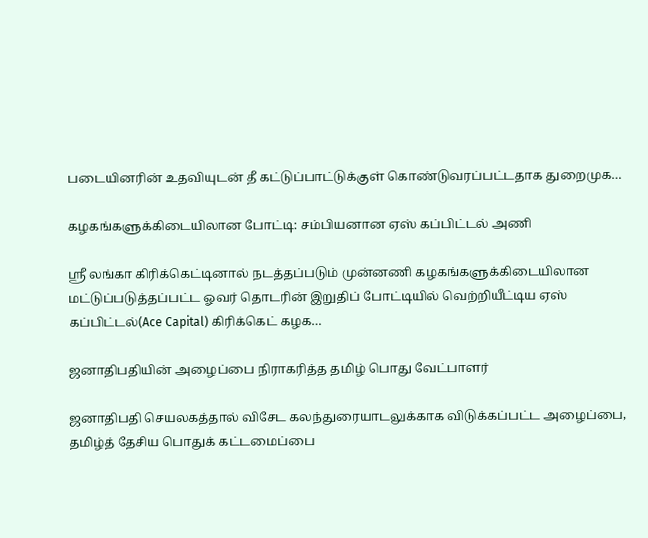படையினரின் உதவியுடன் தீ கட்டுப்பாட்டுக்குள் கொண்டுவரப்பட்டதாக துறைமுக…

கழகங்களுக்கிடையிலான போட்டி: சம்பியனான ஏஸ் கப்பிட்டல் அணி

ஶ்ரீ லங்கா கிரிக்கெட்டினால் நடத்தப்படும் முன்னணி கழகங்களுக்கிடையிலான மட்டுப்படுத்தப்பட்ட ஓவர் தொடரின் இறுதிப் போட்டியில் வெற்றியீட்டிய ஏஸ் கப்பிட்டல்(Ace Capital) கிரிக்கெட் கழக…

ஜனாதிபதியின் அழைப்பை நிராகரித்த தமிழ் பொது வேட்பாளர்

ஜனாதிபதி செயலகத்தால் விசேட கலந்துரையாடலுக்காக விடுக்கப்பட்ட அழைப்பை, தமிழ்த் தேசிய பொதுக் கட்டமைப்பை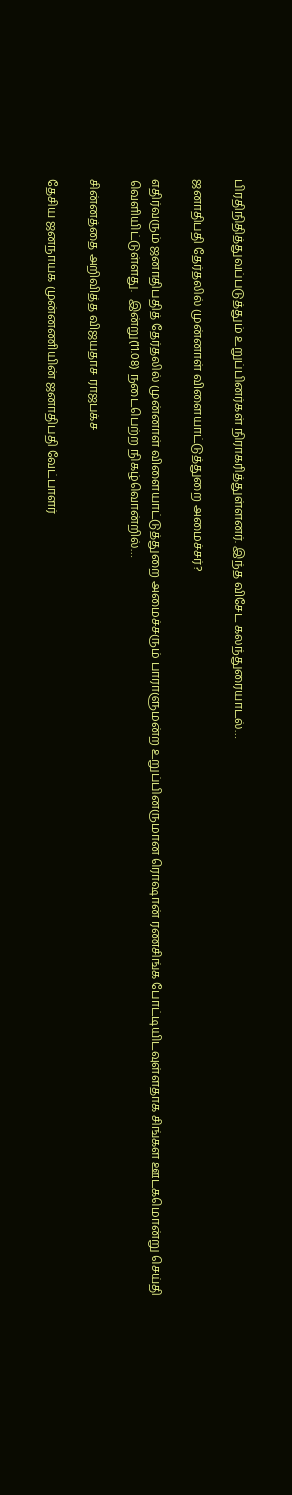பிரதிநிதித்துவப்படுத்தும் உறுப்பினர்கள் நிராகரித்துள்ளனர். இந்த விசேட கலந்துரையாடல்…

ஜனாதிபதி தேர்தலில் முன்னாள் விளையாட்டுத்துறை அமைச்சர்?

எதிர்வரும் ஜனாதிபதித் தேர்தலில் முன்னாள் விளையாட்டுத்துறை அமைச்சரும் பாராளுமன்ற உறுப்பினருமான ரொஷான் ரணசிங்க போட்டியிடவுள்ளதாக சிங்கள ஊடகமொன்று செய்தி வெளியிட்டுள்ளது.  இன்று(11.08) நடைபெற்ற நிகழ்வொன்றில்…

சின்னத்தை அறிவித்த விஜயதாச ராஜபக்ச

தேசிய ஜனநாயக முன்னணியின் ஜனாதிபதி வேட்பாளர்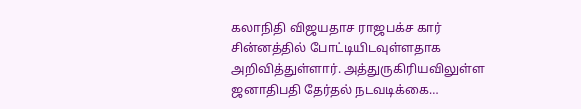கலாநிதி விஜயதாச ராஜபக்ச கார் சின்னத்தில் போட்டியிடவுள்ளதாக அறிவித்துள்ளார். அத்துருகிரியவிலுள்ள ஜனாதிபதி தேர்தல் நடவடிக்கை…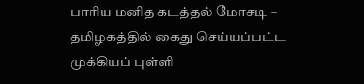பாரிய மனித கடத்தல் மோசடி – தமிழகத்தில் கைது செய்யப்பட்ட முக்கியப் புள்ளி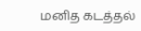மனித கடத்தல்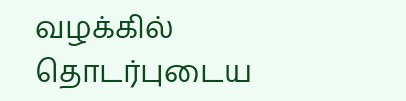வழக்கில் தொடர்புடைய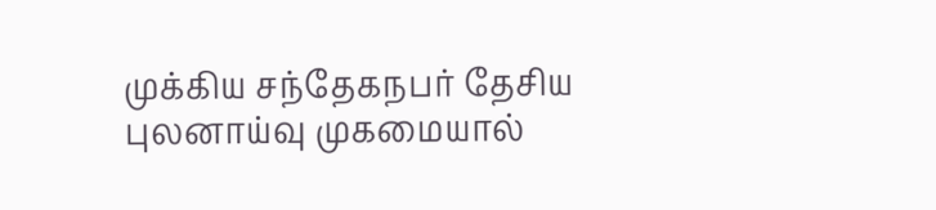முக்கிய சந்தேகநபர் தேசிய புலனாய்வு முகமையால்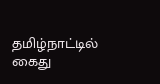தமிழ்நாட்டில் கைது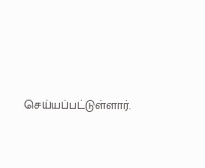செய்யப்பட்டுள்ளார்.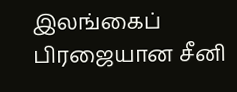இலங்கைப் பிரஜையான சீனி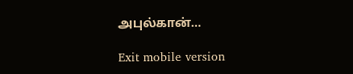அபுல்கான்…

Exit mobile version